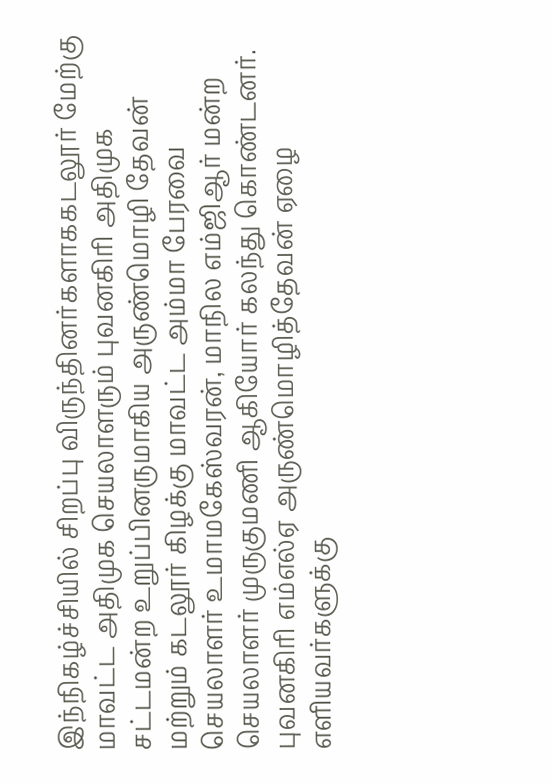இந்நிகழ்ச்சியில் சிறப்பு விருந்தினர்களாககடலூர் மேற்கு மாவட்ட அதிமுக செயலாளரும் புவனகிரி அதிமுக சட்டமன்ற உறுப்பினருமாகிய அருண்மொழி தேவன் மற்றும் கடலூர் கிழக்கு மாவட்ட அம்மா பேரவை செயலாளர் உமாமகேஸ்வரன், மாநில எம்ஜிஆர் மன்ற செயலாளர் முருகுமணி ஆகியோர் கலந்து கொண்டனர். புவனகிரி எம்எல்ஏ அருண்மொழித்தேவன் ஏழை எளியவர்களுக்கு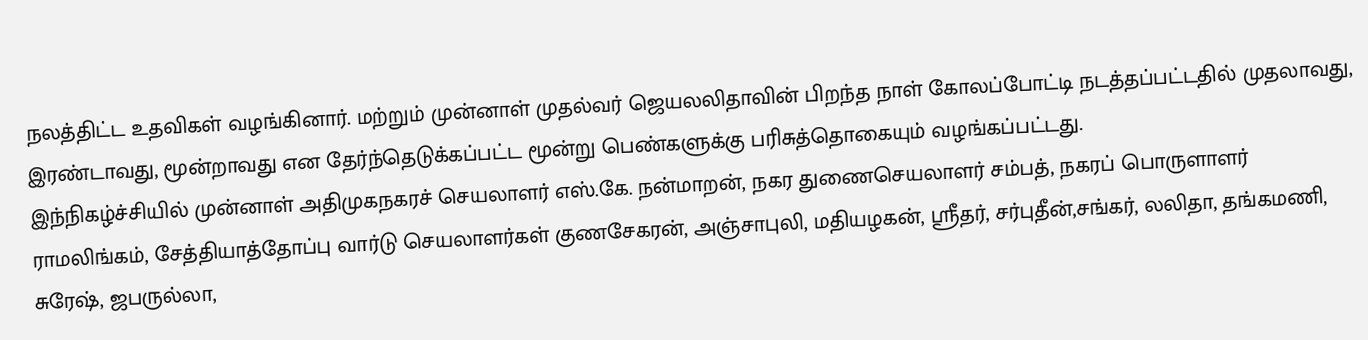நலத்திட்ட உதவிகள் வழங்கினார். மற்றும் முன்னாள் முதல்வர் ஜெயலலிதாவின் பிறந்த நாள் கோலப்போட்டி நடத்தப்பட்டதில் முதலாவது, இரண்டாவது, மூன்றாவது என தேர்ந்தெடுக்கப்பட்ட மூன்று பெண்களுக்கு பரிசுத்தொகையும் வழங்கப்பட்டது.
இந்நிகழ்ச்சியில் முன்னாள் அதிமுகநகரச் செயலாளர் எஸ்.கே. நன்மாறன், நகர துணைசெயலாளர் சம்பத், நகரப் பொருளாளர் ராமலிங்கம், சேத்தியாத்தோப்பு வார்டு செயலாளர்கள் குணசேகரன், அஞ்சாபுலி, மதியழகன், ஸ்ரீதர், சர்புதீன்,சங்கர், லலிதா, தங்கமணி, சுரேஷ், ஜபருல்லா,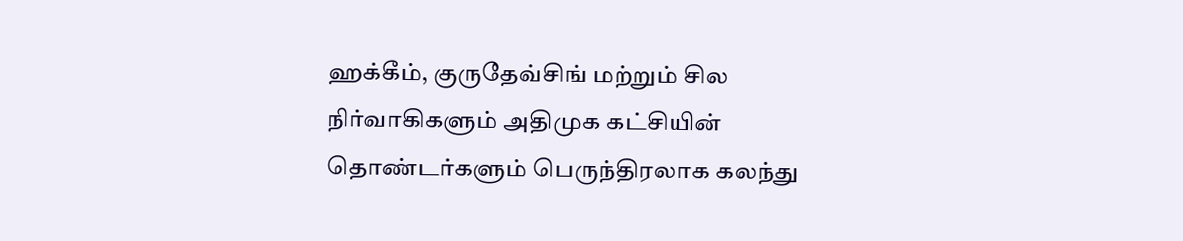ஹக்கீம், குருதேவ்சிங் மற்றும் சில நிர்வாகிகளும் அதிமுக கட்சியின் தொண்டர்களும் பெருந்திரலாக கலந்து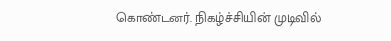கொண்டனர். நிகழ்ச்சியின் முடிவில்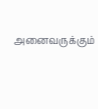அனைவருக்கும்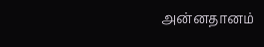அன்னதானம்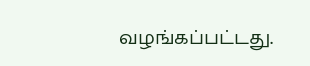வழங்கப்பட்டது.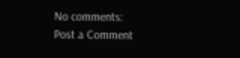No comments:
Post a Comment